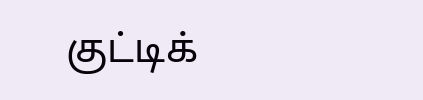குட்டிக்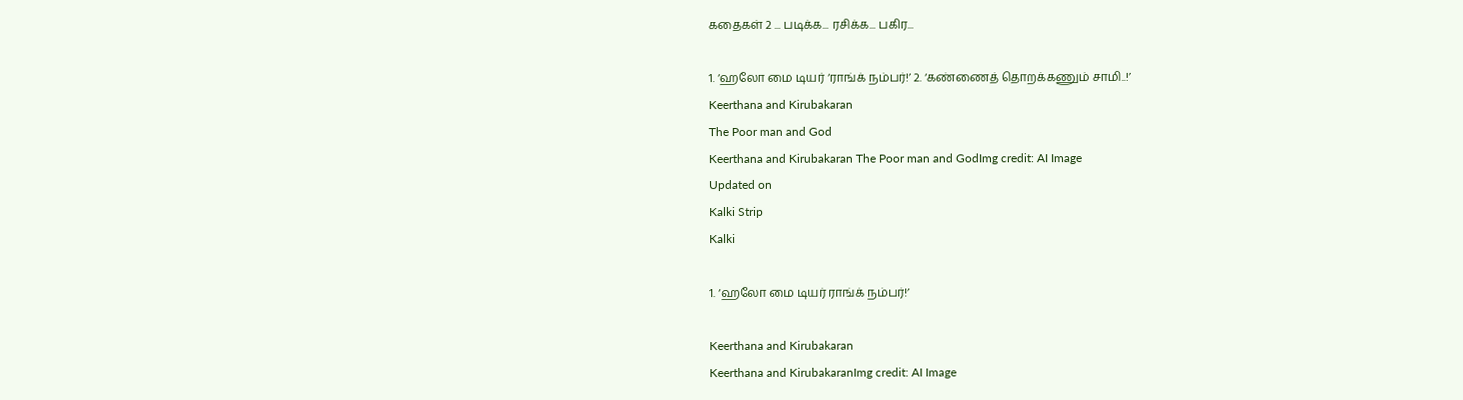கதைகள் 2 ... படிக்க... ரசிக்க... பகிர...

1. ‘ஹலோ மை டியர் ‘ராங்க் நம்பர்!’ 2. ‘கண்ணைத் தொறக்கணும் சாமி..!’
Keerthana and Kirubakaran
The Poor man and God
Keerthana and Kirubakaran The Poor man and GodImg credit: AI Image
Updated on
Kalki Strip
Kalki

1. ‘ஹலோ மை டியர் ராங்க் நம்பர்!’

Keerthana and Kirubakaran
Keerthana and KirubakaranImg credit: AI Image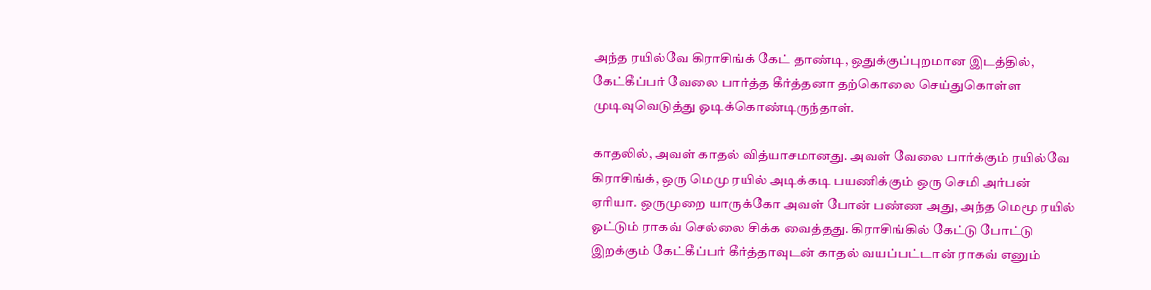அந்த ரயில்வே கிராசிங்க் கேட் தாண்டி, ஒதுக்குப்புறமான இடத்தில், கேட்கீப்பர் வேலை பார்த்த கீர்த்தனா தற்கொலை செய்துகொள்ள முடிவுவெடுத்து ஓடிக்கொண்டிருந்தாள்.

காதலில், அவள் காதல் வித்யாசமானது. அவள் வேலை பார்க்கும் ரயில்வே கிராசிங்க், ஒரு மெமு ரயில் அடிக்கடி பயணிக்கும் ஒரு செமி அர்பன் ஏரியா. ஒருமுறை யாருக்கோ அவள் போன் பண்ண அது, அந்த மெமூ ரயில் ஓட்டும் ராகவ் செல்லை சிக்க வைத்தது. கிராசிங்கில் கேட்டு போட்டு இறக்கும் கேட்கீப்பர் கீர்த்தாவுடன் காதல் வயப்பட்டான் ராகவ் எனும்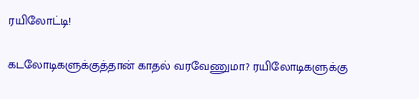ரயிலோட்டி!

கடலோடிகளுக்குத்தான் காதல் வரவேணுமா? ரயிலோடிகளுக்கு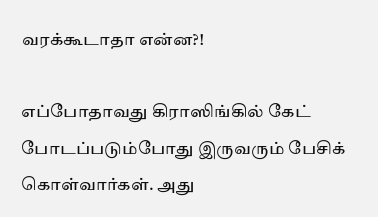வரக்கூடாதா என்ன?!

எப்போதாவது கிராஸிங்கில் கேட் போடப்படும்போது இருவரும் பேசிக் கொள்வார்கள். அது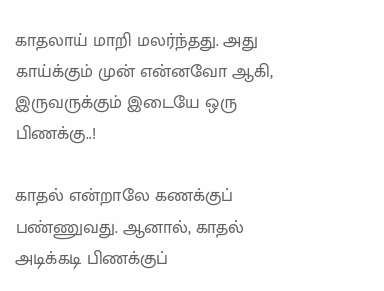காதலாய் மாறி மலர்ந்தது. அது காய்க்கும் முன் என்னவோ ஆகி, இருவருக்கும் இடையே ஒரு பிணக்கு..!

காதல் என்றாலே கணக்குப் பண்ணுவது. ஆனால், காதல் அடிக்கடி பிணக்குப்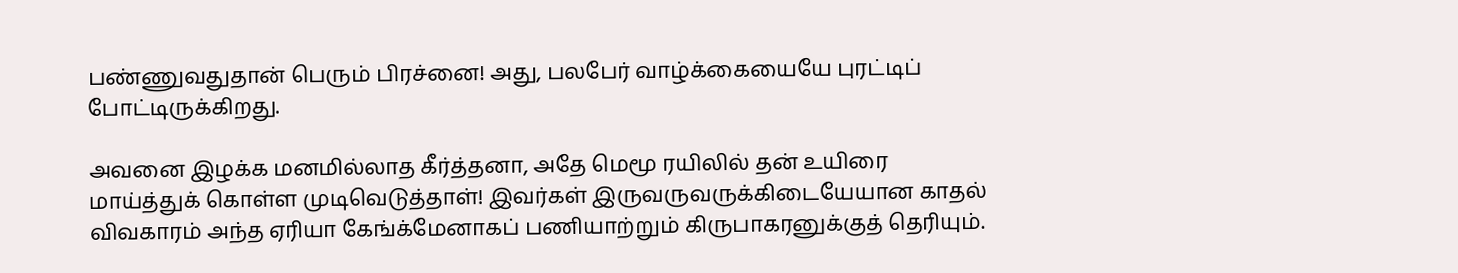பண்ணுவதுதான் பெரும் பிரச்னை! அது, பலபேர் வாழ்க்கையையே புரட்டிப் போட்டிருக்கிறது.

அவனை இழக்க மனமில்லாத கீர்த்தனா, அதே மெமூ ரயிலில் தன் உயிரை மாய்த்துக் கொள்ள முடிவெடுத்தாள்! இவர்கள் இருவருவருக்கிடையேயான காதல் விவகாரம் அந்த ஏரியா கேங்க்மேனாகப் பணியாற்றும் கிருபாகரனுக்குத் தெரியும்.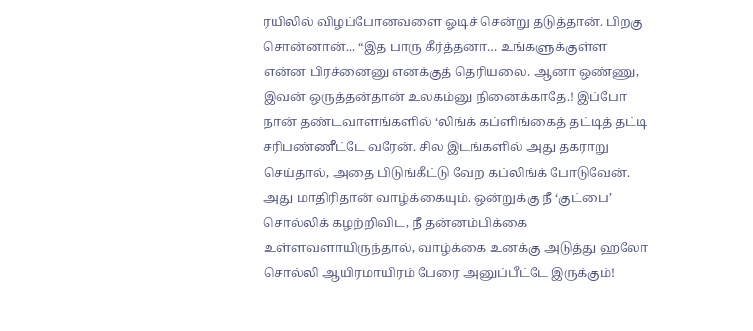ரயிலில் விழப்போனவளை ஓடிச் சென்று தடுத்தான். பிறகு சொன்னான்... “இத பாரு கீர்த்தனா… உங்களுக்குள்ள என்ன பிரச்னைனு எனக்குத் தெரியலை. ஆனா ஒண்ணு, இவன் ஒருத்தன்தான் உலகம்னு நினைக்காதே.! இப்போ நான் தண்டவாளங்களில் ‘லிங்க் கப்ளிங்கைத் தட்டித் தட்டி சரிபண்ணீட்டே வரேன். சில இடங்களில் அது தகராறு செய்தால், அதை பிடுங்கீட்டு வேற கப்லிங்க் போடுவேன். அது மாதிரிதான் வாழ்க்கையும். ஒன்றுக்கு நீ ‘குட்பை’ சொல்லிக் கழற்றிவிட, நீ தன்னம்பிக்கை உள்ளவளாயிருந்தால், வாழ்க்கை உனக்கு அடுத்து ஹலோ சொல்லி ஆயிரமாயிரம் பேரை அனுப்பீட்டே இருக்கும்!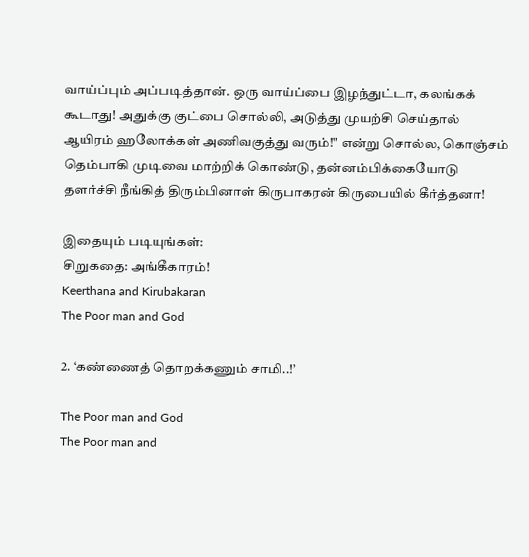வாய்ப்பும் அப்படித்தான். ஒரு வாய்ப்பை இழந்துட்டா, கலங்கக் கூடாது! அதுக்கு குட்பை சொல்லி, அடுத்து முயற்சி செய்தால் ஆயிரம் ஹலோக்கள் அணிவகுத்து வரும்!" என்று சொல்ல, கொஞ்சம் தெம்பாகி முடிவை மாற்றிக் கொண்டு, தன்னம்பிக்கையோடு தளர்ச்சி நீங்கித் திரும்பினாள் கிருபாகரன் கிருபையில் கீர்த்தனா!

இதையும் படியுங்கள்:
சிறுகதை: அங்கீகாரம்!
Keerthana and Kirubakaran
The Poor man and God

2. ‘கண்ணைத் தொறக்கணும் சாமி..!’

The Poor man and God
The Poor man and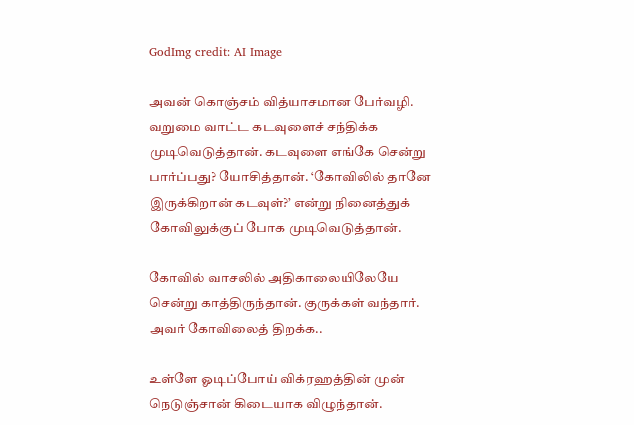GodImg credit: AI Image

அவன் கொஞ்சம் வித்யாசமான பேர்வழி. வறுமை வாட்ட கடவுளைச் சந்திக்க முடிவெடுத்தான். கடவுளை எங்கே சென்று பார்ப்பது? யோசித்தான். ‘கோவிலில் தானே இருக்கிறான் கடவுள்?’ என்று நினைத்துக் கோவிலுக்குப் போக முடிவெடுத்தான்.

கோவில் வாசலில் அதிகாலையிலேயே சென்று காத்திருந்தான். குருக்கள் வந்தார். அவர் கோவிலைத் திறக்க..

உள்ளே ஓடிப்போய் விக்ரஹத்தின் முன் நெடுஞ்சான் கிடையாக விழுந்தான்.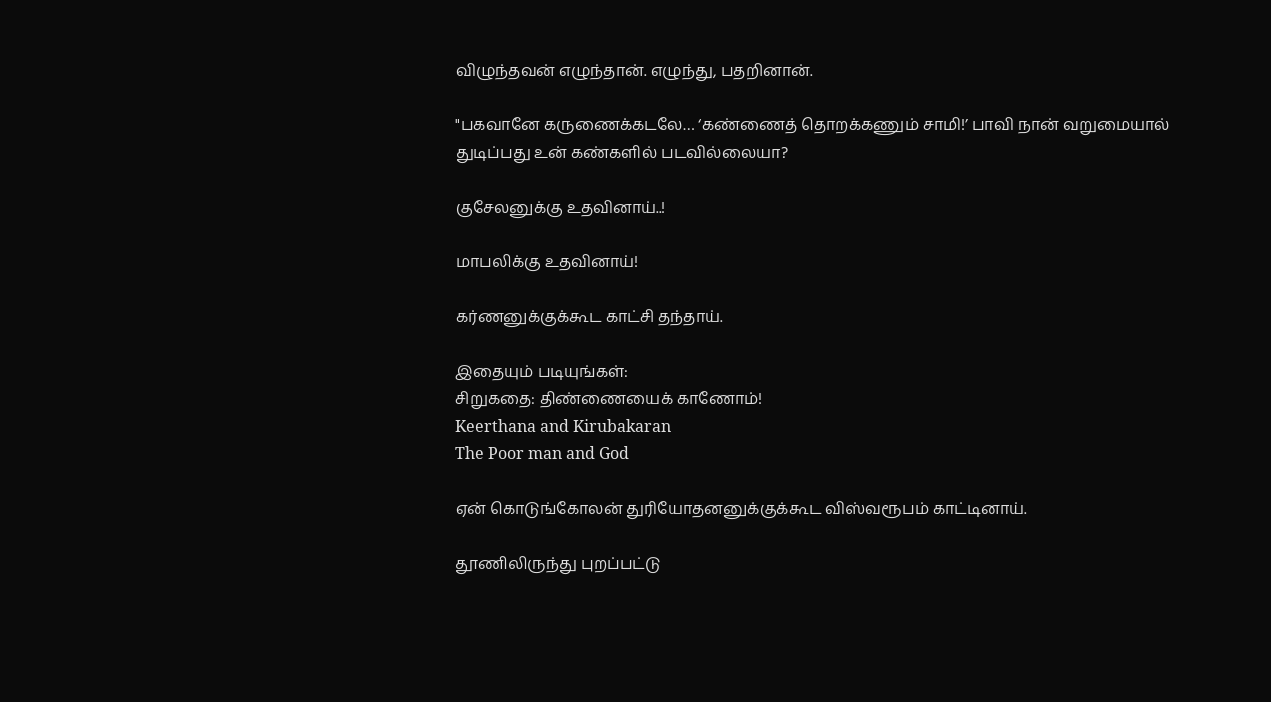விழுந்தவன் எழுந்தான். எழுந்து, பதறினான்.

"பகவானே கருணைக்கடலே… ‘கண்ணைத் தொறக்கணும் சாமி!’ பாவி நான் வறுமையால் துடிப்பது உன் கண்களில் படவில்லையா?

குசேலனுக்கு உதவினாய்..!

மாபலிக்கு உதவினாய்!

கர்ணனுக்குக்கூட காட்சி தந்தாய்.

இதையும் படியுங்கள்:
சிறுகதை: திண்ணையைக் காணோம்!
Keerthana and Kirubakaran
The Poor man and God

ஏன் கொடுங்கோலன் துரியோதனனுக்குக்கூட விஸ்வரூபம் காட்டினாய்.

தூணிலிருந்து புறப்பட்டு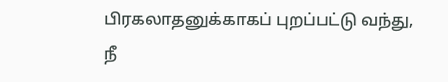பிரகலாதனுக்காகப் புறப்பட்டு வந்து, நீ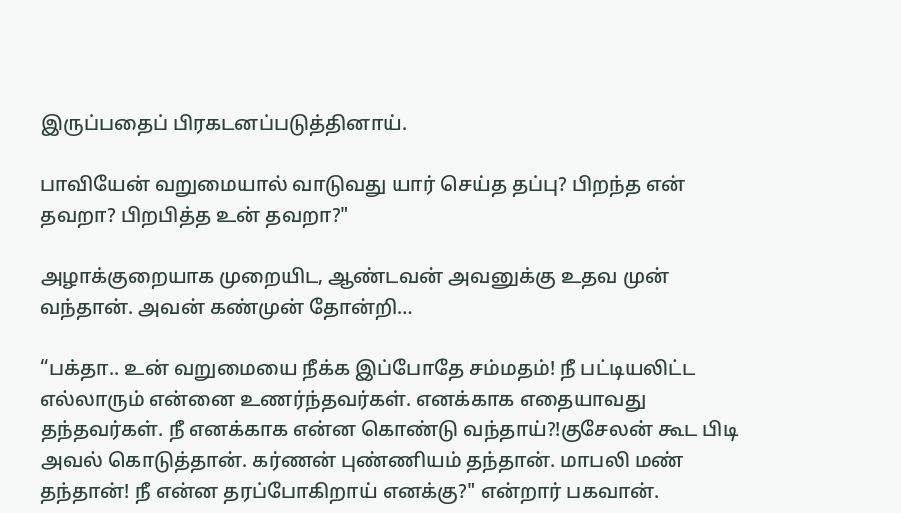இருப்பதைப் பிரகடனப்படுத்தினாய்.

பாவியேன் வறுமையால் வாடுவது யார் செய்த தப்பு? பிறந்த என் தவறா? பிறபித்த உன் தவறா?"

அழாக்குறையாக முறையிட, ஆண்டவன் அவனுக்கு உதவ முன் வந்தான். அவன் கண்முன் தோன்றி…

“பக்தா.. உன் வறுமையை நீக்க இப்போதே சம்மதம்! நீ பட்டியலிட்ட எல்லாரும் என்னை உணர்ந்தவர்கள். எனக்காக எதையாவது தந்தவர்கள். நீ எனக்காக என்ன கொண்டு வந்தாய்?!குசேலன் கூட பிடி அவல் கொடுத்தான். கர்ணன் புண்ணியம் தந்தான். மாபலி மண் தந்தான்! நீ என்ன தரப்போகிறாய் எனக்கு?" என்றார் பகவான்.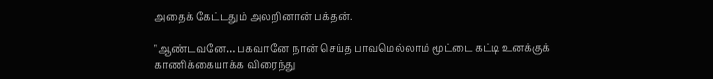அதைக் கேட்டதும் அலறினான் பக்தன்.

"ஆண்டவனே… பகவானே நான் செய்த பாவமெல்லாம் மூட்டை கட்டி உனக்குக் காணிக்கையாக்க விரைந்து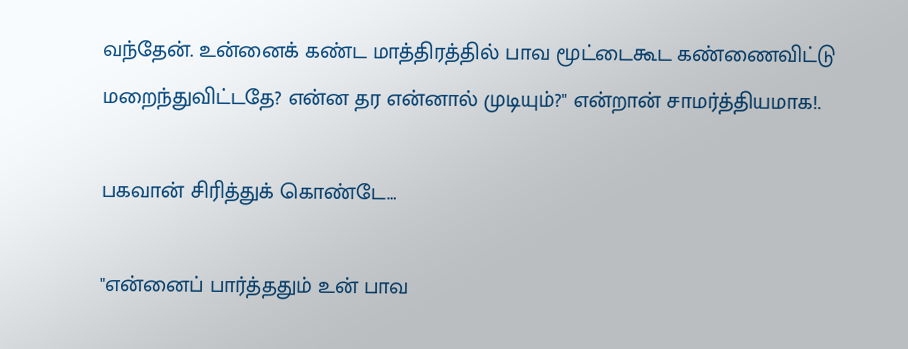வந்தேன். உன்னைக் கண்ட மாத்திரத்தில் பாவ மூட்டைகூட கண்ணைவிட்டு மறைந்துவிட்டதே? என்ன தர என்னால் முடியும்?" என்றான் சாமர்த்தியமாக!.

பகவான் சிரித்துக் கொண்டே…

"என்னைப் பார்த்ததும் உன் பாவ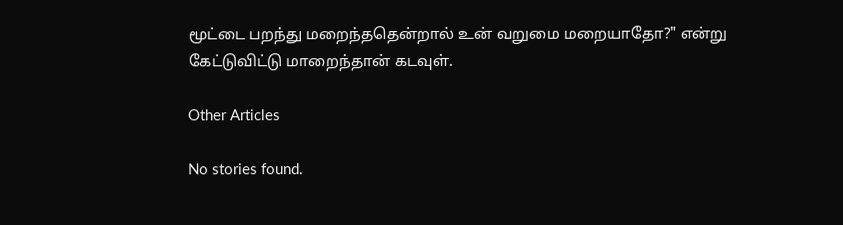மூட்டை பறந்து மறைந்ததென்றால் உன் வறுமை மறையாதோ?" என்று கேட்டுவிட்டு மாறைந்தான் கடவுள்.

Other Articles

No stories found.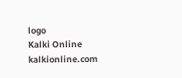logo
Kalki Online
kalkionline.com